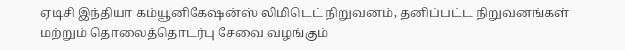ஏடிசி இந்தியா கம்யூனிகேஷன்ஸ் லிமிடெட் நிறுவனம், தனிப்பட்ட நிறுவனங்கள் மற்றும் தொலைத்தொடர்பு சேவை வழங்கும்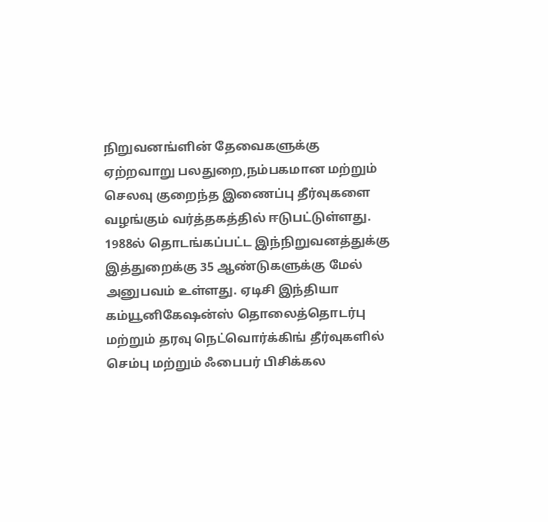நிறுவனங்ளின் தேவைகளுக்கு ஏற்றவாறு பலதுறை,நம்பகமான மற்றும் செலவு குறைந்த இணைப்பு தீர்வுகளை வழங்கும் வர்த்தகத்தில் ஈடுபட்டுள்ளது.
1988ல் தொடங்கப்பட்ட இந்நிறுவனத்துக்கு இத்துறைக்கு 35 ஆண்டுகளுக்கு மேல் அனுபவம் உள்ளது. ஏடிசி இந்தியா கம்யூனிகேஷன்ஸ் தொலைத்தொடர்பு மற்றும் தரவு நெட்வொர்க்கிங் தீர்வுகளில் செம்பு மற்றும் ஃபைபர் பிசிக்கல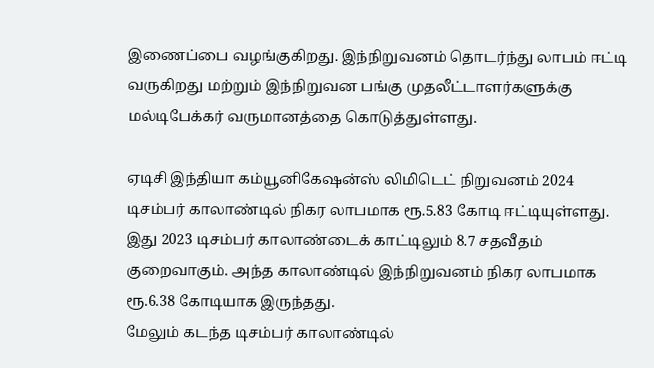இணைப்பை வழங்குகிறது. இந்நிறுவனம் தொடர்ந்து லாபம் ஈட்டி வருகிறது மற்றும் இந்நிறுவன பங்கு முதலீட்டாளர்களுக்கு மல்டிபேக்கர் வருமானத்தை கொடுத்துள்ளது.

ஏடிசி இந்தியா கம்யூனிகேஷன்ஸ் லிமிடெட் நிறுவனம் 2024 டிசம்பர் காலாண்டில் நிகர லாபமாக ரூ.5.83 கோடி ஈட்டியுள்ளது. இது 2023 டிசம்பர் காலாண்டைக் காட்டிலும் 8.7 சதவீதம் குறைவாகும். அந்த காலாண்டில் இந்நிறுவனம் நிகர லாபமாக ரூ.6.38 கோடியாக இருந்தது.
மேலும் கடந்த டிசம்பர் காலாண்டில்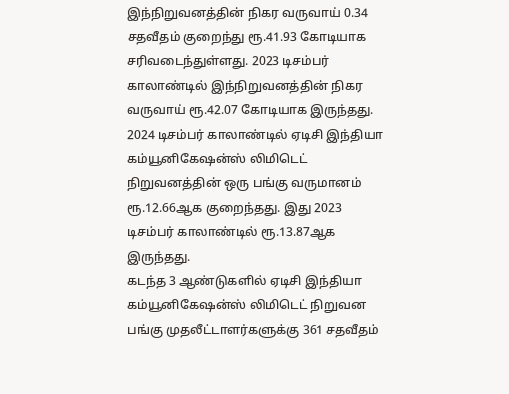இந்நிறுவனத்தின் நிகர வருவாய் 0.34 சதவீதம் குறைந்து ரூ.41.93 கோடியாக சரிவடைந்துள்ளது. 2023 டிசம்பர் காலாண்டில் இந்நிறுவனத்தின் நிகர வருவாய் ரூ.42.07 கோடியாக இருந்தது. 2024 டிசம்பர் காலாண்டில் ஏடிசி இந்தியா கம்யூனிகேஷன்ஸ் லிமிடெட் நிறுவனத்தின் ஒரு பங்கு வருமானம் ரூ.12.66ஆக குறைந்தது. இது 2023 டிசம்பர் காலாண்டில் ரூ.13.87ஆக இருந்தது.
கடந்த 3 ஆண்டுகளில் ஏடிசி இந்தியா கம்யூனிகேஷன்ஸ் லிமிடெட் நிறுவன பங்கு முதலீட்டாளர்களுக்கு 361 சதவீதம்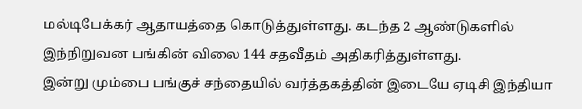மல்டிபேக்கர் ஆதாயத்தை கொடுத்துள்ளது. கடந்த 2 ஆண்டுகளில் இந்நிறுவன பங்கின் விலை 144 சதவீதம் அதிகரித்துள்ளது.
இன்று மும்பை பங்குச் சந்தையில் வர்த்தகத்தின் இடையே ஏடிசி இந்தியா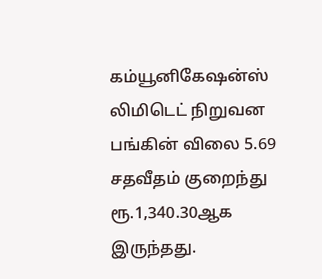கம்யூனிகேஷன்ஸ் லிமிடெட் நிறுவன பங்கின் விலை 5.69 சதவீதம் குறைந்து ரூ.1,340.30ஆக இருந்தது.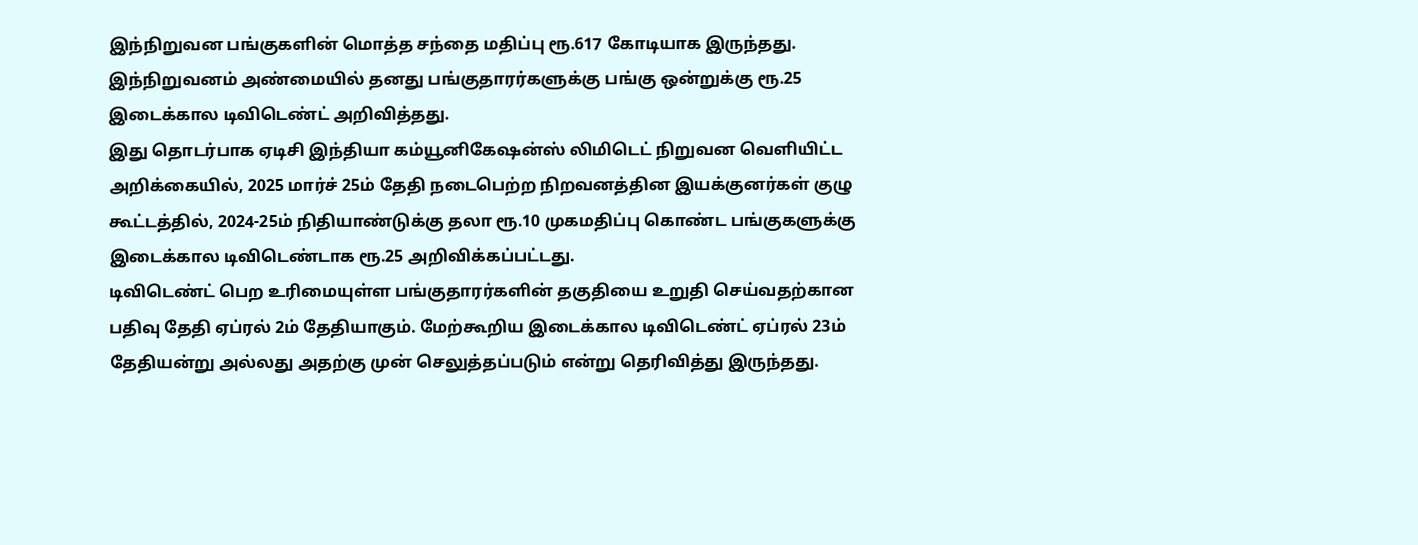இந்நிறுவன பங்குகளின் மொத்த சந்தை மதிப்பு ரூ.617 கோடியாக இருந்தது. இந்நிறுவனம் அண்மையில் தனது பங்குதாரர்களுக்கு பங்கு ஒன்றுக்கு ரூ.25 இடைக்கால டிவிடெண்ட் அறிவித்தது.
இது தொடர்பாக ஏடிசி இந்தியா கம்யூனிகேஷன்ஸ் லிமிடெட் நிறுவன வெளியிட்ட அறிக்கையில், 2025 மார்ச் 25ம் தேதி நடைபெற்ற நிறவனத்தின இயக்குனர்கள் குழு கூட்டத்தில், 2024-25ம் நிதியாண்டுக்கு தலா ரூ.10 முகமதிப்பு கொண்ட பங்குகளுக்கு இடைக்கால டிவிடெண்டாக ரூ.25 அறிவிக்கப்பட்டது.
டிவிடெண்ட் பெற உரிமையுள்ள பங்குதாரர்களின் தகுதியை உறுதி செய்வதற்கான பதிவு தேதி ஏப்ரல் 2ம் தேதியாகும். மேற்கூறிய இடைக்கால டிவிடெண்ட் ஏப்ரல் 23ம் தேதியன்று அல்லது அதற்கு முன் செலுத்தப்படும் என்று தெரிவித்து இருந்தது.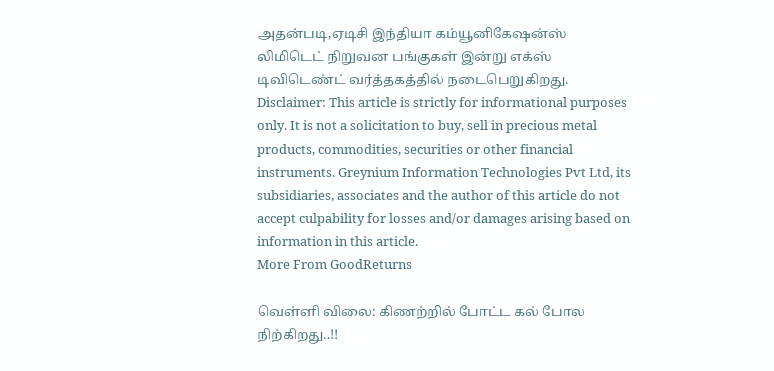அதன்படி,ஏடிசி இந்தியா கம்யூனிகேஷன்ஸ் லிமிடெட் நிறுவன பங்குகள் இன்று எக்ஸ் டிவிடெண்ட் வர்த்தகத்தில் நடைபெறுகிறது.
Disclaimer: This article is strictly for informational purposes only. It is not a solicitation to buy, sell in precious metal products, commodities, securities or other financial instruments. Greynium Information Technologies Pvt Ltd, its subsidiaries, associates and the author of this article do not accept culpability for losses and/or damages arising based on information in this article.
More From GoodReturns

வெள்ளி விலை: கிணற்றில் போட்ட கல் போல நிற்கிறது..!!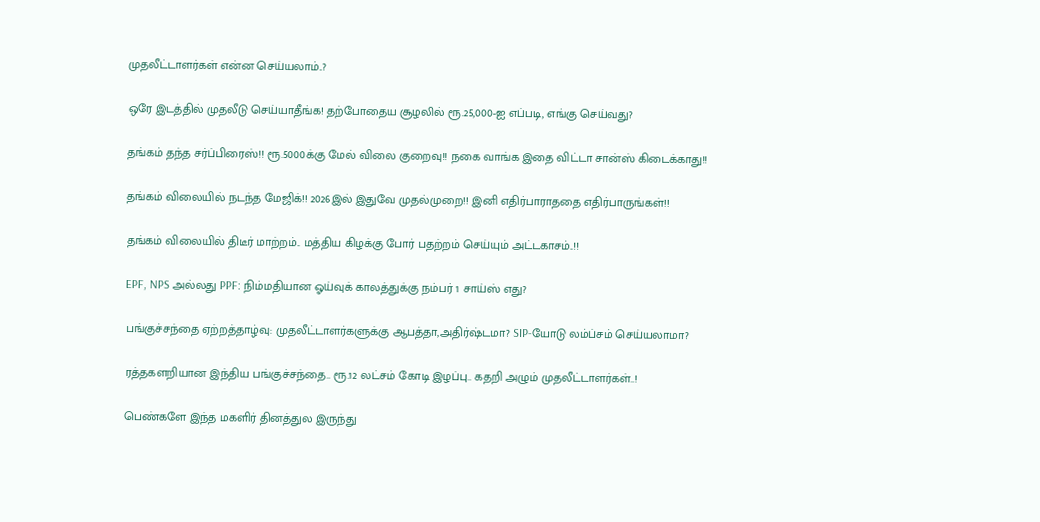முதலீட்டாளர்கள் என்ன செய்யலாம்..?

ஒரே இடத்தில் முதலீடு செய்யாதீங்க! தற்போதைய சூழலில் ரூ.25,000-ஐ எப்படி, எங்கு செய்வது?

தங்கம் தந்த சர்ப்பிரைஸ்!! ரூ.5000க்கு மேல் விலை குறைவு!! நகை வாங்க இதை விட்டா சான்ஸ் கிடைக்காது!!

தங்கம் விலையில் நடந்த மேஜிக்!! 2026இல் இதுவே முதல்முறை!! இனி எதிர்பாராததை எதிர்பாருங்கள்!!

தங்கம் விலையில் திடீர் மாற்றம்.. மத்திய கிழக்கு போர் பதற்றம் செய்யும் அட்டகாசம்..!!

EPF, NPS அல்லது PPF: நிம்மதியான ஓய்வுக் காலத்துக்கு நம்பர் 1 சாய்ஸ் எது?

பங்குச்சந்தை ஏற்றத்தாழ்வு: முதலீட்டாளர்களுக்கு ஆபத்தா,அதிர்ஷ்டமா? SIP-யோடு லம்ப்சம் செய்யலாமா?

ரத்தகளறியான இந்திய பங்குச்சந்தை.. ரூ.12 லட்சம் கோடி இழப்பு.. கதறி அழும் முதலீட்டாளர்கள்..!

பெண்களே இந்த மகளிர் தினத்துல இருந்து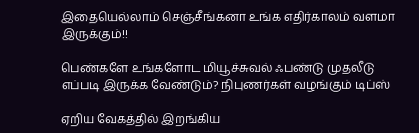இதையெல்லாம் செஞ்சீங்கனா உங்க எதிர்காலம் வளமா இருக்கும்!!

பெண்களே உங்களோட மியூச்சுவல் ஃபண்டு முதலீடு எப்படி இருக்க வேண்டும்? நிபுணர்கள் வழங்கும் டிப்ஸ்

ஏறிய வேகத்தில் இறங்கிய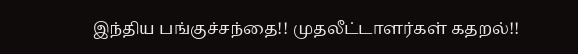இந்திய பங்குச்சந்தை!! முதலீட்டாளர்கள் கதறல்!!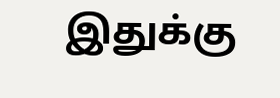இதுக்கு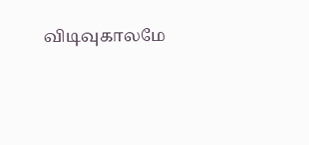விடிவுகாலமே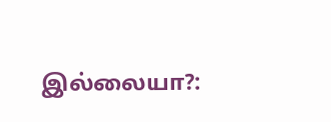இல்லையா?: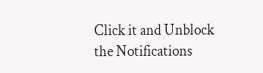Click it and Unblock the Notifications